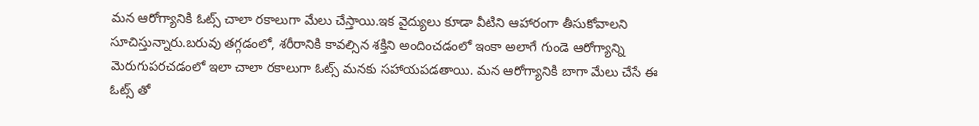మన ఆరోగ్యానికి ఓట్స్ చాలా రకాలుగా మేలు చేస్తాయి.ఇక వైద్యులు కూడా వీటిని ఆహారంగా తీసుకోవాలని సూచిస్తున్నారు.బరువు తగ్గడంలో, శరీరానికి కావల్సిన శక్తిని అందించడంలో ఇంకా అలాగే గుండె ఆరోగ్యాన్ని మెరుగుపరచడంలో ఇలా చాలా రకాలుగా ఓట్స్ మనకు సహాయపడతాయి. మన ఆరోగ్యానికి బాగా మేలు చేసే ఈ ఓట్స్ తో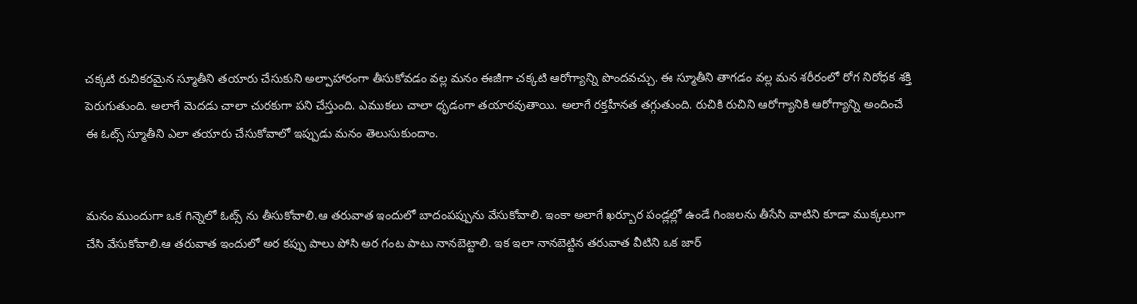చక్కటి రుచికరమైన స్మూతీని తయారు చేసుకుని అల్పాహారంగా తీసుకోవడం వల్ల మనం ఈజీగా చక్కటి ఆరోగ్యాన్ని పొందవచ్చు. ఈ స్మూతీని తాగడం వల్ల మన శరీరంలో రోగ నిరోధక శక్తి పెరుగుతుంది. అలాగే మెదడు చాలా చురకుగా పని చేస్తుంది. ఎముకలు చాలా ధృడంగా తయారవుతాయి. అలాగే రక్తహీనత తగ్గుతుంది. రుచికి రుచిని ఆరోగ్యానికి ఆరోగ్యాన్ని అందించే ఈ ఓట్స్ స్మూతీని ఎలా తయారు చేసుకోవాలో ఇప్పుడు మనం తెలుసుకుందాం.


మనం ముందుగా ఒక గిన్నెలో ఓట్స్ ను తీసుకోవాలి.ఆ తరువాత ఇందులో బాదంపప్పును వేసుకోవాలి. ఇంకా అలాగే ఖర్బూర పండ్లల్లో ఉండే గింజలను తీసేసి వాటిని కూడా ముక్కలుగా చేసి వేసుకోవాలి.ఆ తరువాత ఇందులో అర కప్పు పాలు పోసి అర గంట పాటు నానబెట్టాలి. ఇక ఇలా నానబెట్టిన తరువాత వీటిని ఒక జార్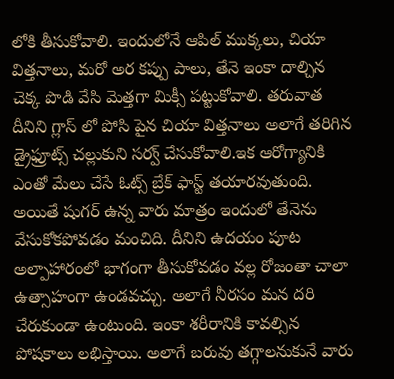లోకి తీసుకోవాలి. ఇందులోనే ఆపిల్ ముక్కలు, చియా విత్తనాలు, మరో అర కప్పు పాలు, తేనె ఇంకా దాల్చిన చెక్క పొడి వేసి మెత్తగా మిక్సీ పట్టుకోవాలి. తరువాత దీనిని గ్లాస్ లో పోసి పైన చియా విత్తనాలు అలాగే తరిగిన డ్రైఫ్రూట్స్ చల్లుకుని సర్వ్ చేసుకోవాలి.ఇక ఆరోగ్యానికి ఎంతో మేలు చేసే ఓట్స్ బ్రేక్ ఫాస్ట్ తయారవుతుంది. అయితే షుగర్ ఉన్న వారు మాత్రం ఇందులో తేనెను వేసుకోకపోవడం మంచిది. దీనిని ఉదయం పూట అల్పాహారంలో భాగంగా తీసుకోవడం వల్ల రోజంతా చాలా ఉత్సాహంగా ఉండవచ్చు. అలాగే నీరసం మన దరి చేరుకుండా ఉంటుంది. ఇంకా శరీరానికి కావల్సిన పోషకాలు లభిస్తాయి. అలాగే బరువు తగ్గాలనుకునే వారు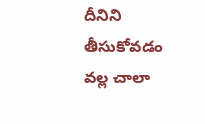దీనిని తీసుకోవడం వల్ల చాలా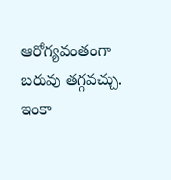ఆరోగ్యవంతంగా బరువు తగ్గవచ్చు. ఇంకా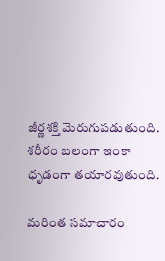జీర్ణశక్తి మెరుగుపడుతుంది. శరీరం బలంగా ఇంకా ధృడంగా తయారవుతుంది.

మరింత సమాచారం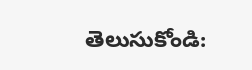తెలుసుకోండి: